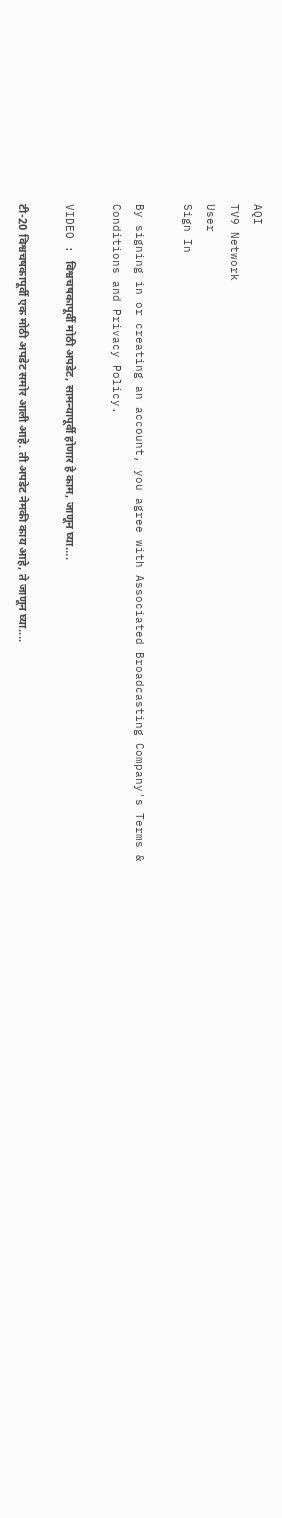AQI
TV9 Network
User
Sign In

By signing in or creating an account, you agree with Associated Broadcasting Company's Terms & Conditions and Privacy Policy.

VIDEO : विश्वचषकापूर्वी मोठी अपडेट, सामन्यापूर्वी होणार हे काम, जाणून घ्या….

टी-20 विश्वचषकापूर्वी एक मोठी अपडेट समोर आली आहे. ती अपडेट नेमकी काय आहे, ते जाणून घ्या....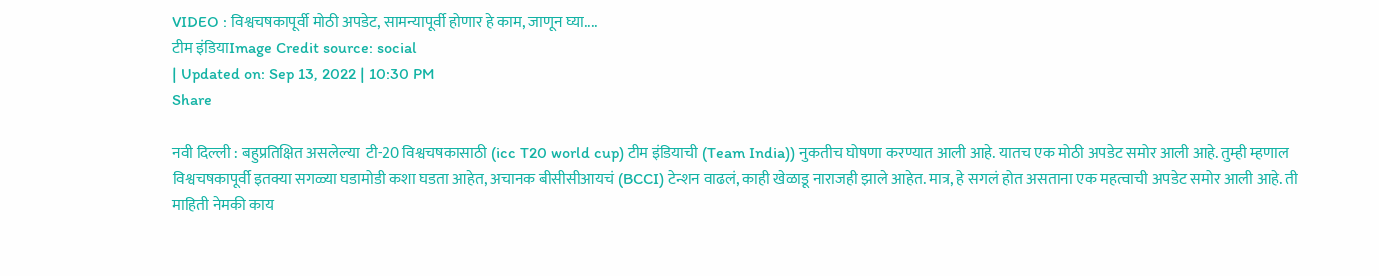VIDEO : विश्वचषकापूर्वी मोठी अपडेट, सामन्यापूर्वी होणार हे काम, जाणून घ्या....
टीम इंडियाImage Credit source: social
| Updated on: Sep 13, 2022 | 10:30 PM
Share

नवी दिल्ली : बहुप्रतिक्षित असलेल्या  टी-20 विश्वचषकासाठी (icc T20 world cup) टीम इंडियाची (Team India)) नुकतीच घोषणा करण्यात आली आहे. यातच एक मोठी अपडेट समोर आली आहे. तुम्ही म्हणाल विश्वचषकापूर्वी इतक्या सगळ्या घडामोडी कशा घडता आहेत, अचानक बीसीसीआयचं (BCCI) टेन्शन वाढलं, काही खेळाडू नाराजही झाले आहेत. मात्र, हे सगलं होत असताना एक महत्वाची अपडेट समोर आली आहे. ती माहिती नेमकी काय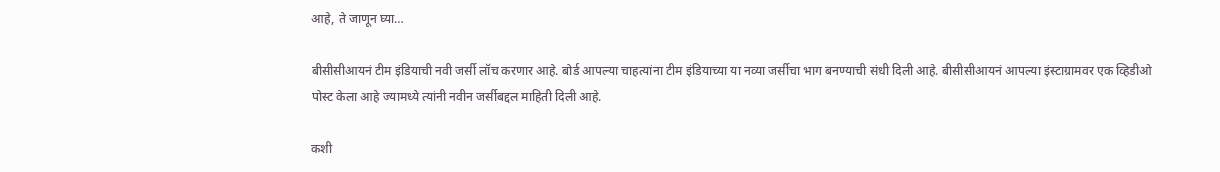आहे, ते जाणून घ्या…

बीसीसीआयनं टीम इंडियाची नवी जर्सी लॉच करणार आहे. बोर्ड आपल्या चाहत्यांना टीम इंडियाच्या या नव्या जर्सीचा भाग बनण्याची संधी दिली आहे. बीसीसीआयनं आपल्या इंस्टाग्रामवर एक व्हिडीओ पोस्ट केला आहे ज्यामध्ये त्यांनी नवीन जर्सीबद्दल माहिती दिली आहे.

कशी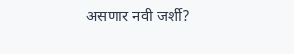असणार नवी जर्शी?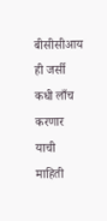बीसीसीआय ही जर्सी कधी लाँच करणार याची माहिती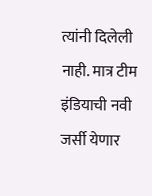त्यांनी दिलेली नाही. मात्र टीम इंडियाची नवी जर्सी येणार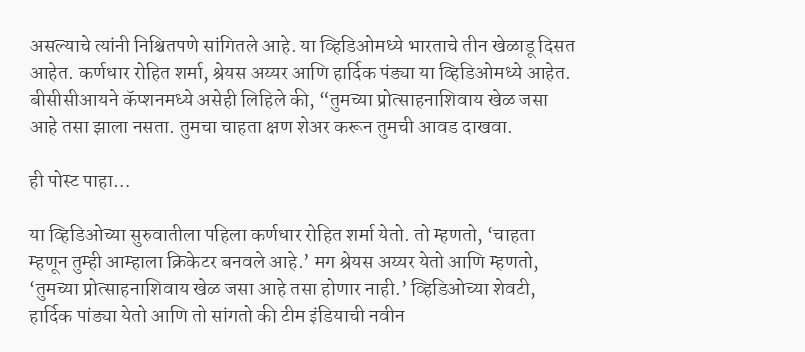असल्याचे त्यांनी निश्चितपणे सांगितले आहे. या व्हिडिओमध्ये भारताचे तीन खेळाडू दिसत आहेत. कर्णधार रोहित शर्मा, श्रेयस अय्यर आणि हार्दिक पंड्या या व्हिडिओमध्ये आहेत. बीसीसीआयने कॅप्शनमध्ये असेही लिहिले की, “तुमच्या प्रोत्साहनाशिवाय खेळ जसा आहे तसा झाला नसता. तुमचा चाहता क्षण शेअर करून तुमची आवड दाखवा.

ही पोस्ट पाहा…

या व्हिडिओच्या सुरुवातीला पहिला कर्णधार रोहित शर्मा येतो. तो म्हणतो, ‘चाहता म्हणून तुम्ही आम्हाला क्रिकेटर बनवले आहे.’ मग श्रेयस अय्यर येतो आणि म्हणतो, ‘तुमच्या प्रोत्साहनाशिवाय खेळ जसा आहे तसा होणार नाही.’ व्हिडिओच्या शेवटी, हार्दिक पांड्या येतो आणि तो सांगतो की टीम इंडियाची नवीन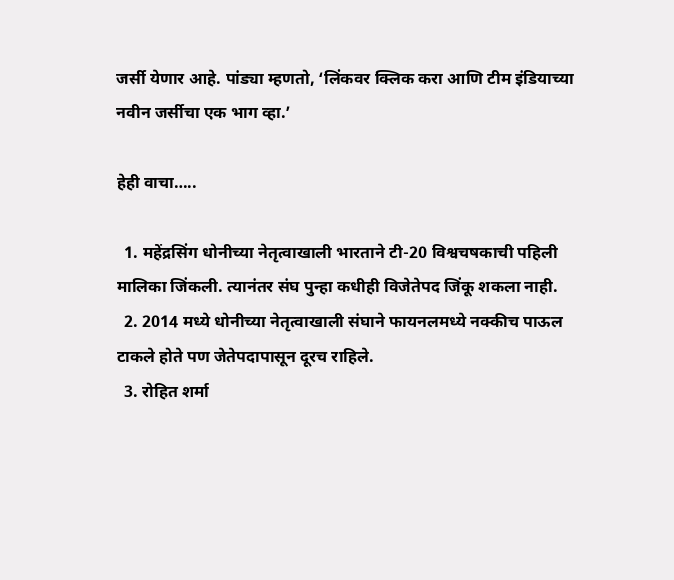जर्सी येणार आहे. पांड्या म्हणतो, ‘लिंकवर क्लिक करा आणि टीम इंडियाच्या नवीन जर्सीचा एक भाग व्हा.’

हेही वाचा…..

  1. महेंद्रसिंग धोनीच्या नेतृत्वाखाली भारताने टी-20 विश्वचषकाची पहिली मालिका जिंकली. त्यानंतर संघ पुन्हा कधीही विजेतेपद जिंकू शकला नाही.
  2. 2014 मध्ये धोनीच्या नेतृत्वाखाली संघाने फायनलमध्ये नक्कीच पाऊल टाकले होते पण जेतेपदापासून दूरच राहिले.
  3. रोहित शर्मा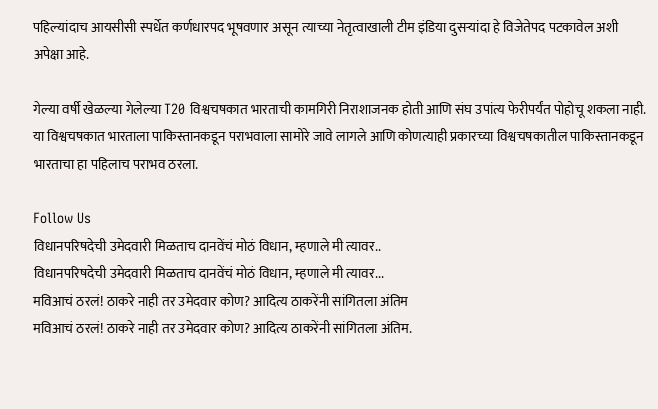पहिल्यांदाच आयसीसी स्पर्धेत कर्णधारपद भूषवणार असून त्याच्या नेतृत्वाखाली टीम इंडिया दुसऱ्यांदा हे विजेतेपद पटकावेल अशी अपेक्षा आहे.

गेल्या वर्षी खेळल्या गेलेल्या T20 विश्वचषकात भारताची कामगिरी निराशाजनक होती आणि संघ उपांत्य फेरीपर्यंत पोहोचू शकला नाही. या विश्वचषकात भारताला पाकिस्तानकडून पराभवाला सामोरे जावे लागले आणि कोणत्याही प्रकारच्या विश्वचषकातील पाकिस्तानकडून भारताचा हा पहिलाच पराभव ठरला.

Follow Us
विधानपरिषदेची उमेदवारी मिळताच दानवेंचं मोठं विधान, म्हणाले मी त्यावर..
विधानपरिषदेची उमेदवारी मिळताच दानवेंचं मोठं विधान, म्हणाले मी त्यावर...
मविआचं ठरलं! ठाकरे नाही तर उमेदवार कोण? आदित्य ठाकरेंनी सांगितला अंतिम
मविआचं ठरलं! ठाकरे नाही तर उमेदवार कोण? आदित्य ठाकरेंनी सांगितला अंतिम.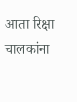आता रिक्षा चालकांना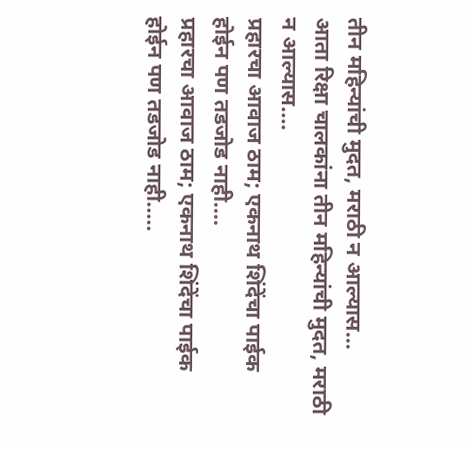तीन महिन्यांची मुदत, मराठी न आल्यास...
आता रिक्षा चालकांना तीन महिन्यांची मुदत, मराठी न आल्यास....
प्रहारचा आवाज ठाम; एकनाथ शिंदेंचा पाईक होईन पण तडजोड नाही....
प्रहारचा आवाज ठाम; एकनाथ शिंदेंचा पाईक होईन पण तडजोड नाही.....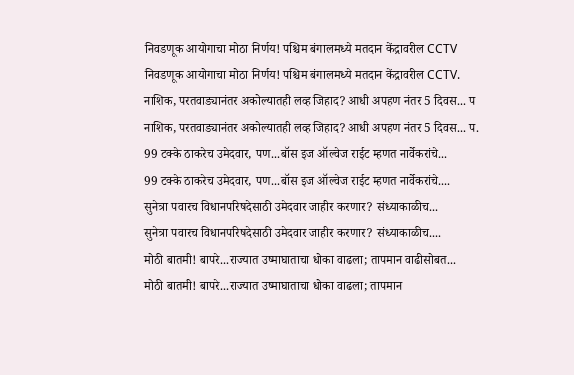निवडणूक आयोगाचा मोठा निर्णय! पश्चिम बंगालमध्ये मतदान केंद्रावरील CCTV
निवडणूक आयोगाचा मोठा निर्णय! पश्चिम बंगालमध्ये मतदान केंद्रावरील CCTV.
नाशिक, परतवाड्यानंतर अकोल्यातही लव्ह जिहाद? आधी अपहण नंतर 5 दिवस... प
नाशिक, परतवाड्यानंतर अकोल्यातही लव्ह जिहाद? आधी अपहण नंतर 5 दिवस... प.
99 टक्के ठाकरेच उमेदवार, पण...बॉस इज ऑल्वेज राईट म्हणत नार्वेकरांचे...
99 टक्के ठाकरेच उमेदवार, पण...बॉस इज ऑल्वेज राईट म्हणत नार्वेकरांचे....
सुनेत्रा पवारच विधानपरिषदेसाठी उमेदवार जाहीर करणार? संध्याकाळीच...
सुनेत्रा पवारच विधानपरिषदेसाठी उमेदवार जाहीर करणार? संध्याकाळीच....
मोठी बातमी! बापरे...राज्यात उष्माघाताचा धोका वाढला; तापमान वाढीसोबत...
मोठी बातमी! बापरे...राज्यात उष्माघाताचा धोका वाढला; तापमान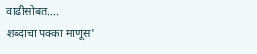वाढीसोबत....
शब्दाचा पक्का माणूस'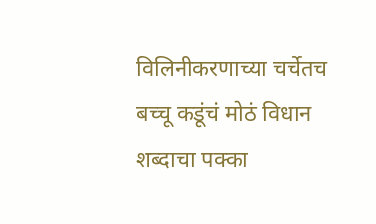विलिनीकरणाच्या चर्चेतच बच्चू कडूंचं मोठं विधान
शब्दाचा पक्का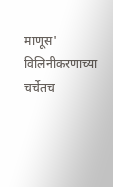माणूस' विलिनीकरणाच्या चर्चेतच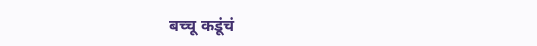बच्चू कडूंचं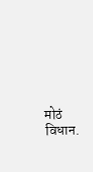मोठं विधान.